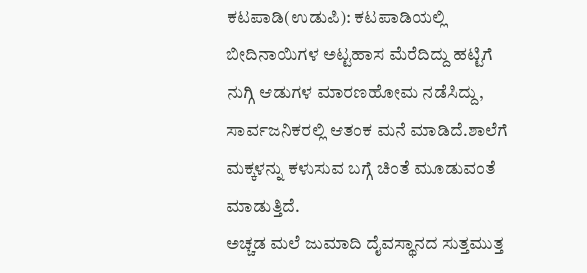ಕಟಪಾಡಿ(ಉಡುಪಿ): ಕಟಪಾಡಿಯಲ್ಲಿ ಬೀದಿನಾಯಿಗಳ ಅಟ್ಟಹಾಸ ಮೆರೆದಿದ್ದು ಹಟ್ಟಿಗೆ ನುಗ್ಗಿ ಆಡುಗಳ ಮಾರಣಹೋಮ ನಡೆಸಿದ್ದು, ಸಾರ್ವಜನಿಕರಲ್ಲಿ ಆತಂಕ ಮನೆ ಮಾಡಿದೆ.ಶಾಲೆಗೆ ಮಕ್ಕಳನ್ನು ಕಳುಸುವ ಬಗ್ಗೆ ಚಿಂತೆ ಮೂಡುವಂತೆ ಮಾಡುತ್ತಿದೆ.
ಅಚ್ಚಡ ಮಲೆ ಜುಮಾದಿ ದೈವಸ್ಥಾನದ ಸುತ್ತಮುತ್ತ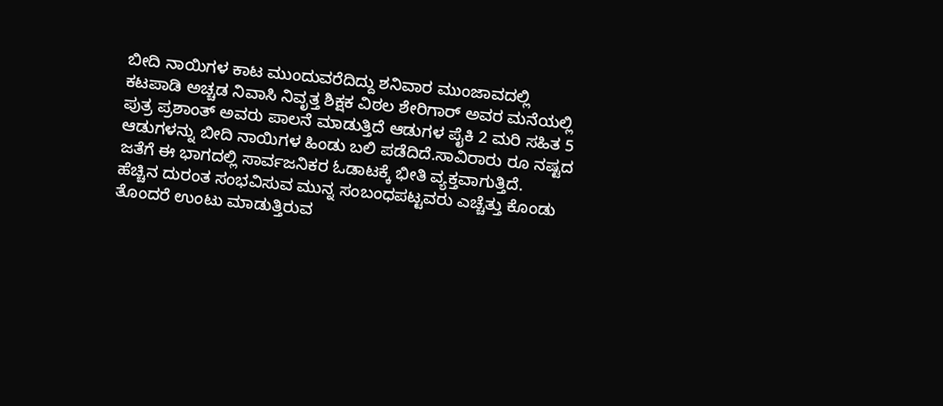ಬೀದಿ ನಾಯಿಗಳ ಕಾಟ ಮುಂದುವರೆದಿದ್ದು ಶನಿವಾರ ಮುಂಜಾವದಲ್ಲಿ ಕಟಪಾಡಿ ಅಚ್ಚಡ ನಿವಾಸಿ ನಿವೃತ್ತ ಶಿಕ್ಷಕ ವಿಠಲ ಶೇರಿಗಾರ್ ಅವರ ಮನೆಯಲ್ಲಿ ಪುತ್ರ ಪ್ರಶಾಂತ್ ಅವರು ಪಾಲನೆ ಮಾಡುತ್ತಿದೆ ಆಡುಗಳ ಪೈಕಿ 2 ಮರಿ ಸಹಿತ 5 ಆಡುಗಳನ್ನು ಬೀದಿ ನಾಯಿಗಳ ಹಿಂಡು ಬಲಿ ಪಡೆದಿದೆ.ಸಾವಿರಾರು ರೂ ನಷ್ಟದ ಜತೆಗೆ ಈ ಭಾಗದಲ್ಲಿ ಸಾರ್ವಜನಿಕರ ಓಡಾಟಕ್ಕೆ ಭೀತಿ ವ್ಯಕ್ತವಾಗುತ್ತಿದೆ.
ಹೆಚ್ಚಿನ ದುರಂತ ಸಂಭವಿಸುವ ಮುನ್ನ ಸಂಬಂಧಪಟ್ಟವರು ಎಚ್ಚೆತ್ತು ಕೊಂಡು ತೊಂದರೆ ಉಂಟು ಮಾಡುತ್ತಿರುವ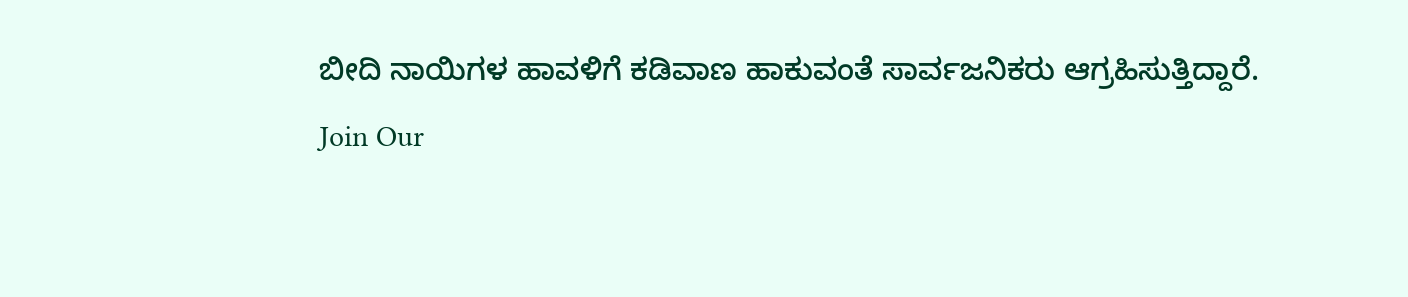ಬೀದಿ ನಾಯಿಗಳ ಹಾವಳಿಗೆ ಕಡಿವಾಣ ಹಾಕುವಂತೆ ಸಾರ್ವಜನಿಕರು ಆಗ್ರಹಿಸುತ್ತಿದ್ದಾರೆ.
Join Our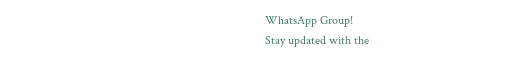WhatsApp Group!
Stay updated with the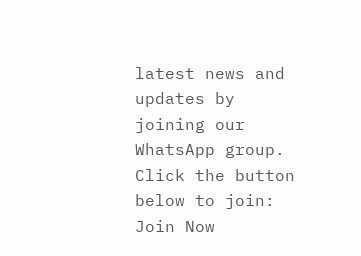latest news and updates by joining our WhatsApp group. Click the button below to join:
Join Now